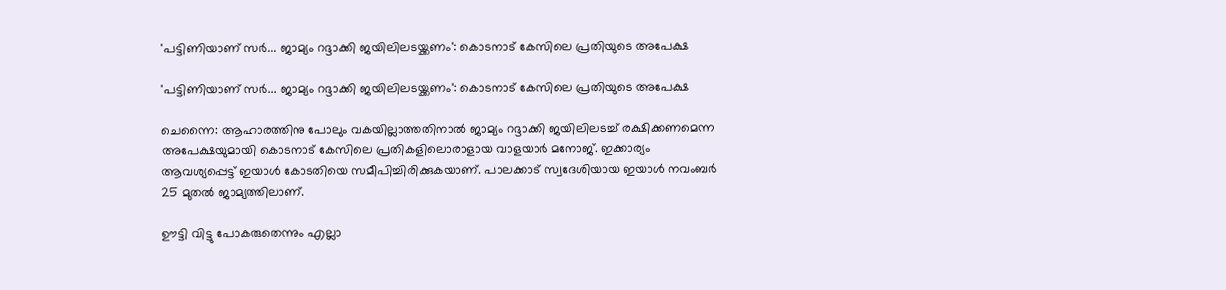'പട്ടിണിയാണ് സര്‍... ജാമ്യം റദ്ദാക്കി ജയിലിലടയ്ക്കണം': കൊടനാട് കേസിലെ പ്രതിയുടെ അപേക്ഷ

'പട്ടിണിയാണ് സര്‍... ജാമ്യം റദ്ദാക്കി ജയിലിലടയ്ക്കണം': കൊടനാട് കേസിലെ പ്രതിയുടെ അപേക്ഷ

ചെന്നൈ: ആഹാരത്തിനു പോലും വകയില്ലാത്തതിനാല്‍ ജാമ്യം റദ്ദാക്കി ജയിലിലടച്ച് രക്ഷിക്കണമെന്ന അപേക്ഷയുമായി കൊടനാട് കേസിലെ പ്രതികളിലൊരാളായ വാളയാര്‍ മനോജ്. ഇക്കാര്യം ആവശ്യപ്പെട്ട് ഇയാള്‍ കോടതിയെ സമീപിച്ചിരിക്കുകയാണ്. പാലക്കാട് സ്വദേശിയായ ഇയാള്‍ നവംബര്‍ 25 മുതല്‍ ജാമ്യത്തിലാണ്.

ഊട്ടി വിട്ടു പോകരുതെന്നും എല്ലാ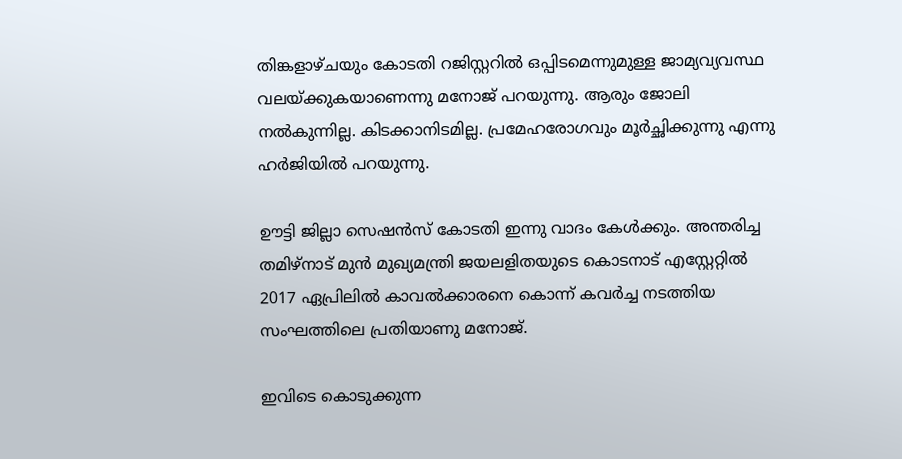തിങ്കളാഴ്ചയും കോടതി റജിസ്റ്ററില്‍ ഒപ്പിടമെന്നുമുള്ള ജാമ്യവ്യവസ്ഥ വലയ്ക്കുകയാണെന്നു മനോജ് പറയുന്നു. ആരും ജോലി നല്‍കുന്നില്ല. കിടക്കാനിടമില്ല. പ്രമേഹരോഗവും മൂര്‍ച്ഛിക്കുന്നു എന്നു ഹര്‍ജിയില്‍ പറയുന്നു.

ഊട്ടി ജില്ലാ സെഷന്‍സ് കോടതി ഇന്നു വാദം കേള്‍ക്കും. അന്തരിച്ച തമിഴ്‌നാട് മുന്‍ മുഖ്യമന്ത്രി ജയലളിതയുടെ കൊടനാട് എസ്റ്റേറ്റില്‍ 2017 ഏപ്രിലില്‍ കാവല്‍ക്കാരനെ കൊന്ന് കവര്‍ച്ച നടത്തിയ സംഘത്തിലെ പ്രതിയാണു മനോജ്.

ഇവിടെ കൊടുക്കുന്ന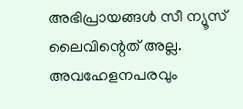അഭിപ്രായങ്ങള്‍ സീ ന്യൂസ് ലൈവിന്റെത് അല്ല. അവഹേളനപരവും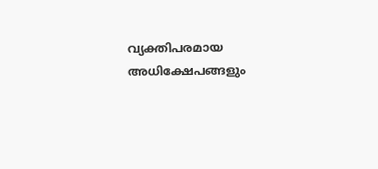വ്യക്തിപരമായ അധിക്ഷേപങ്ങളും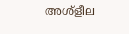അശ്‌ളീല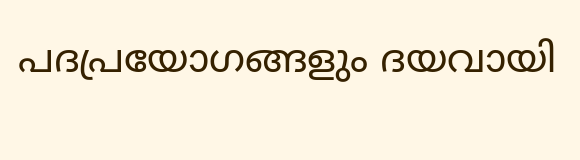പദപ്രയോഗങ്ങളും ദയവായി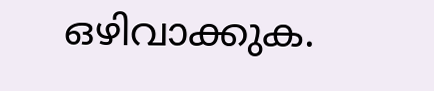ഒഴിവാക്കുക.